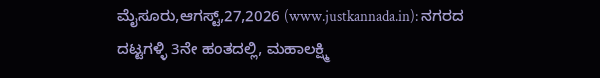ಮೈಸೂರು,ಆಗಸ್ಟ್,27,2026 (www.justkannada.in): ನಗರದ ದಟ್ಟಗಳ್ಳಿ 3ನೇ ಹಂತದಲ್ಲಿ, ಮಹಾಲಕ್ಷ್ಮಿ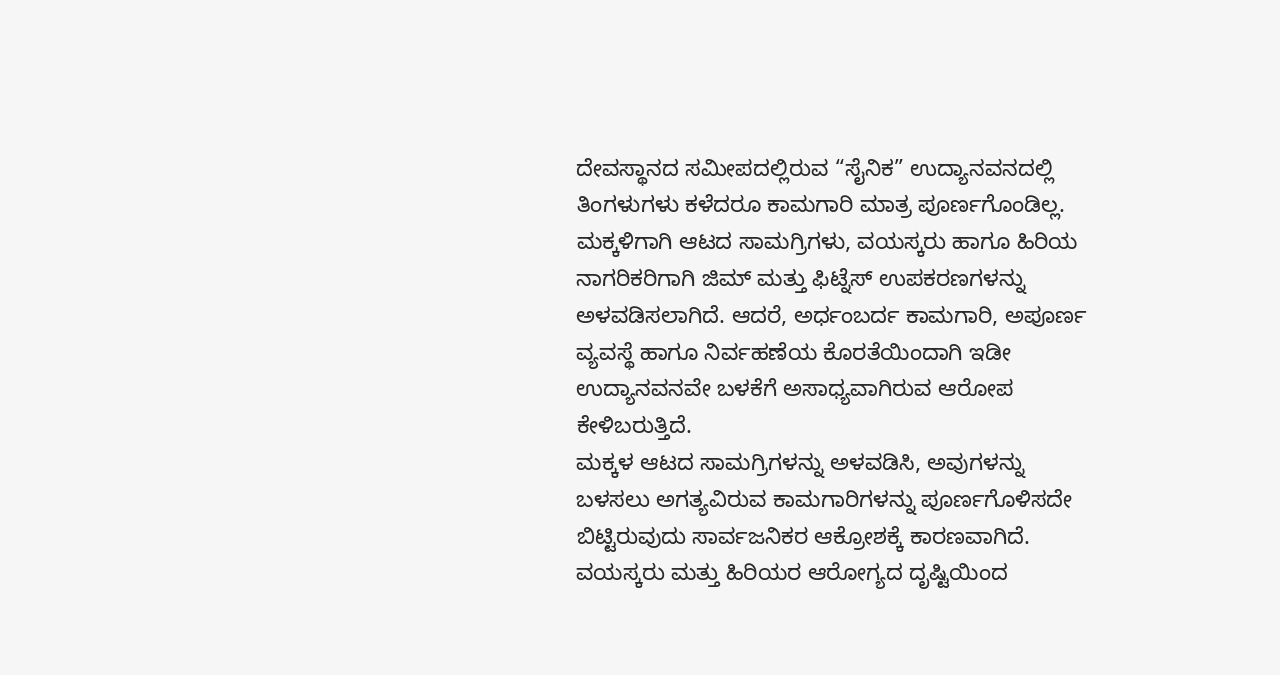ದೇವಸ್ಥಾನದ ಸಮೀಪದಲ್ಲಿರುವ “ಸೈನಿಕ” ಉದ್ಯಾನವನದಲ್ಲಿ ತಿಂಗಳುಗಳು ಕಳೆದರೂ ಕಾಮಗಾರಿ ಮಾತ್ರ ಪೂರ್ಣಗೊಂಡಿಲ್ಲ.
ಮಕ್ಕಳಿಗಾಗಿ ಆಟದ ಸಾಮಗ್ರಿಗಳು, ವಯಸ್ಕರು ಹಾಗೂ ಹಿರಿಯ ನಾಗರಿಕರಿಗಾಗಿ ಜಿಮ್ ಮತ್ತು ಫಿಟ್ನೆಸ್ ಉಪಕರಣಗಳನ್ನು ಅಳವಡಿಸಲಾಗಿದೆ. ಆದರೆ, ಅರ್ಧಂಬರ್ದ ಕಾಮಗಾರಿ, ಅಪೂರ್ಣ ವ್ಯವಸ್ಥೆ ಹಾಗೂ ನಿರ್ವಹಣೆಯ ಕೊರತೆಯಿಂದಾಗಿ ಇಡೀ ಉದ್ಯಾನವನವೇ ಬಳಕೆಗೆ ಅಸಾಧ್ಯವಾಗಿರುವ ಆರೋಪ ಕೇಳಿಬರುತ್ತಿದೆ.
ಮಕ್ಕಳ ಆಟದ ಸಾಮಗ್ರಿಗಳನ್ನು ಅಳವಡಿಸಿ, ಅವುಗಳನ್ನು ಬಳಸಲು ಅಗತ್ಯವಿರುವ ಕಾಮಗಾರಿಗಳನ್ನು ಪೂರ್ಣಗೊಳಿಸದೇ ಬಿಟ್ಟಿರುವುದು ಸಾರ್ವಜನಿಕರ ಆಕ್ರೋಶಕ್ಕೆ ಕಾರಣವಾಗಿದೆ. ವಯಸ್ಕರು ಮತ್ತು ಹಿರಿಯರ ಆರೋಗ್ಯದ ದೃಷ್ಟಿಯಿಂದ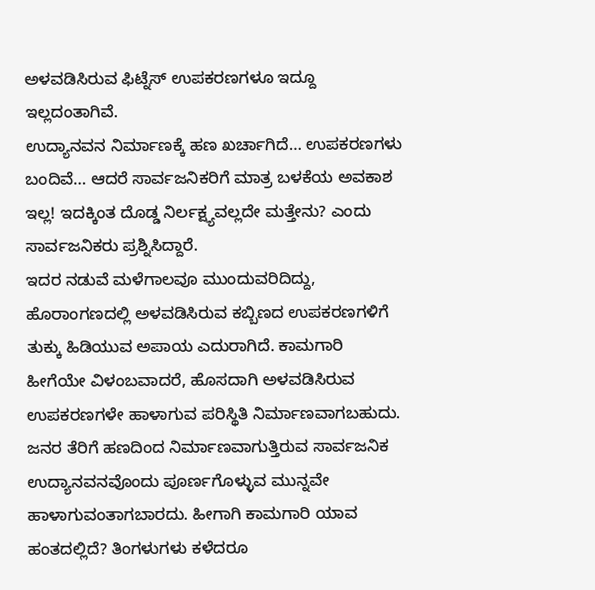ಅಳವಡಿಸಿರುವ ಫಿಟ್ನೆಸ್ ಉಪಕರಣಗಳೂ ಇದ್ದೂ ಇಲ್ಲದಂತಾಗಿವೆ.
ಉದ್ಯಾನವನ ನಿರ್ಮಾಣಕ್ಕೆ ಹಣ ಖರ್ಚಾಗಿದೆ… ಉಪಕರಣಗಳು ಬಂದಿವೆ… ಆದರೆ ಸಾರ್ವಜನಿಕರಿಗೆ ಮಾತ್ರ ಬಳಕೆಯ ಅವಕಾಶ ಇಲ್ಲ! ಇದಕ್ಕಿಂತ ದೊಡ್ಡ ನಿರ್ಲಕ್ಷ್ಯವಲ್ಲದೇ ಮತ್ತೇನು? ಎಂದು ಸಾರ್ವಜನಿಕರು ಪ್ರಶ್ನಿಸಿದ್ದಾರೆ.
ಇದರ ನಡುವೆ ಮಳೆಗಾಲವೂ ಮುಂದುವರಿದಿದ್ದು, ಹೊರಾಂಗಣದಲ್ಲಿ ಅಳವಡಿಸಿರುವ ಕಬ್ಬಿಣದ ಉಪಕರಣಗಳಿಗೆ ತುಕ್ಕು ಹಿಡಿಯುವ ಅಪಾಯ ಎದುರಾಗಿದೆ. ಕಾಮಗಾರಿ ಹೀಗೆಯೇ ವಿಳಂಬವಾದರೆ, ಹೊಸದಾಗಿ ಅಳವಡಿಸಿರುವ ಉಪಕರಣಗಳೇ ಹಾಳಾಗುವ ಪರಿಸ್ಥಿತಿ ನಿರ್ಮಾಣವಾಗಬಹುದು. ಜನರ ತೆರಿಗೆ ಹಣದಿಂದ ನಿರ್ಮಾಣವಾಗುತ್ತಿರುವ ಸಾರ್ವಜನಿಕ ಉದ್ಯಾನವನವೊಂದು ಪೂರ್ಣಗೊಳ್ಳುವ ಮುನ್ನವೇ ಹಾಳಾಗುವಂತಾಗಬಾರದು. ಹೀಗಾಗಿ ಕಾಮಗಾರಿ ಯಾವ ಹಂತದಲ್ಲಿದೆ? ತಿಂಗಳುಗಳು ಕಳೆದರೂ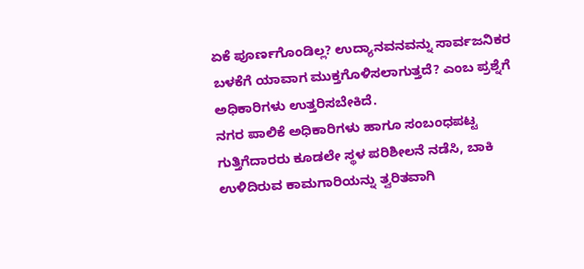ಏಕೆ ಪೂರ್ಣಗೊಂಡಿಲ್ಲ? ಉದ್ಯಾನವನವನ್ನು ಸಾರ್ವಜನಿಕರ ಬಳಕೆಗೆ ಯಾವಾಗ ಮುಕ್ತಗೊಳಿಸಲಾಗುತ್ತದೆ? ಎಂಬ ಪ್ರಶ್ನೆಗೆ ಅಧಿಕಾರಿಗಳು ಉತ್ತರಿಸಬೇಕಿದೆ.
ನಗರ ಪಾಲಿಕೆ ಅಧಿಕಾರಿಗಳು ಹಾಗೂ ಸಂಬಂಧಪಟ್ಟ ಗುತ್ತಿಗೆದಾರರು ಕೂಡಲೇ ಸ್ಥಳ ಪರಿಶೀಲನೆ ನಡೆಸಿ, ಬಾಕಿ ಉಳಿದಿರುವ ಕಾಮಗಾರಿಯನ್ನು ತ್ವರಿತವಾಗಿ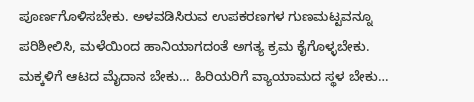ಪೂರ್ಣಗೊಳಿಸಬೇಕು. ಅಳವಡಿಸಿರುವ ಉಪಕರಣಗಳ ಗುಣಮಟ್ಟವನ್ನೂ ಪರಿಶೀಲಿಸಿ, ಮಳೆಯಿಂದ ಹಾನಿಯಾಗದಂತೆ ಅಗತ್ಯ ಕ್ರಮ ಕೈಗೊಳ್ಳಬೇಕು. ಮಕ್ಕಳಿಗೆ ಆಟದ ಮೈದಾನ ಬೇಕು… ಹಿರಿಯರಿಗೆ ವ್ಯಾಯಾಮದ ಸ್ಥಳ ಬೇಕು…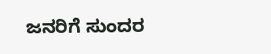ಜನರಿಗೆ ಸುಂದರ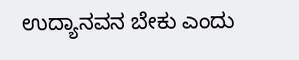ಉದ್ಯಾನವನ ಬೇಕು ಎಂದು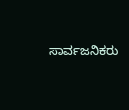ಸಾರ್ವಜನಿಕರು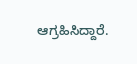ಆಗ್ರಹಿಸಿದ್ದಾರೆ.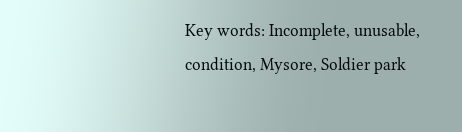Key words: Incomplete, unusable, condition, Mysore, Soldier park